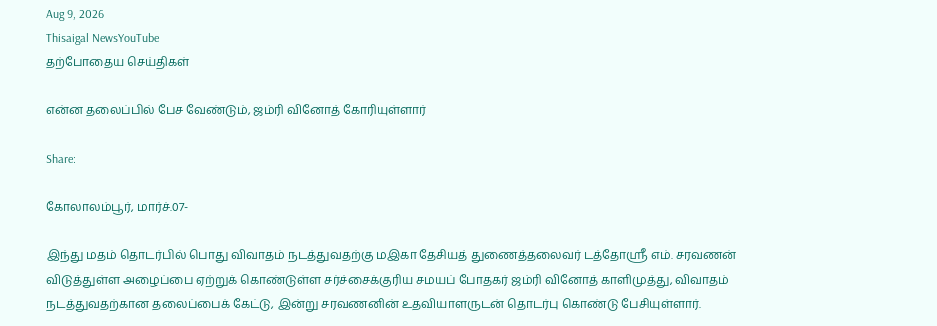Aug 9, 2026
Thisaigal NewsYouTube
தற்போதைய செய்திகள்

என்ன தலைப்பில் பேச வேண்டும், ஜம்ரி வினோத் கோரியுள்ளார்

Share:

கோலாலம்பூர், மார்ச்.07-

இந்து மதம் தொடர்பில் பொது விவாதம் நடத்துவதற்கு மஇகா தேசியத் துணைத்தலைவர் டத்தோஸ்ரீ எம். சரவணன் விடுத்துள்ள அழைப்பை ஏற்றுக் கொண்டுள்ள சர்ச்சைக்குரிய சமயப் போதகர் ஜம்ரி வினோத் காளிமுத்து, விவாதம் நடத்துவதற்கான தலைப்பைக் கேட்டு, இன்று சரவணனின் உதவியாளருடன் தொடர்பு கொண்டு பேசியுள்ளார்.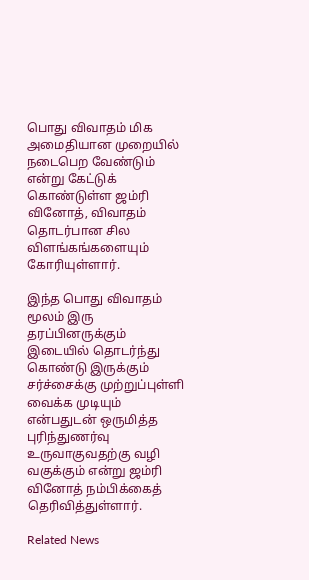பொது விவாதம் மிக அமைதியான முறையில் நடைபெற வேண்டும் என்று கேட்டுக் கொண்டுள்ள ஜம்ரி வினோத், விவாதம் தொடர்பான சில விளங்கங்களையும் கோரியுள்ளார்.

இந்த பொது விவாதம் மூலம் இரு தரப்பினருக்கும் இடையில் தொடர்ந்து கொண்டு இருக்கும் சர்ச்சைக்கு முற்றுப்புள்ளி வைக்க முடியும் என்பதுடன் ஒருமித்த புரிந்துணர்வு உருவாகுவதற்கு வழி வகுக்கும் என்று ஜம்ரி வினோத் நம்பிக்கைத் தெரிவித்துள்ளார்.

Related News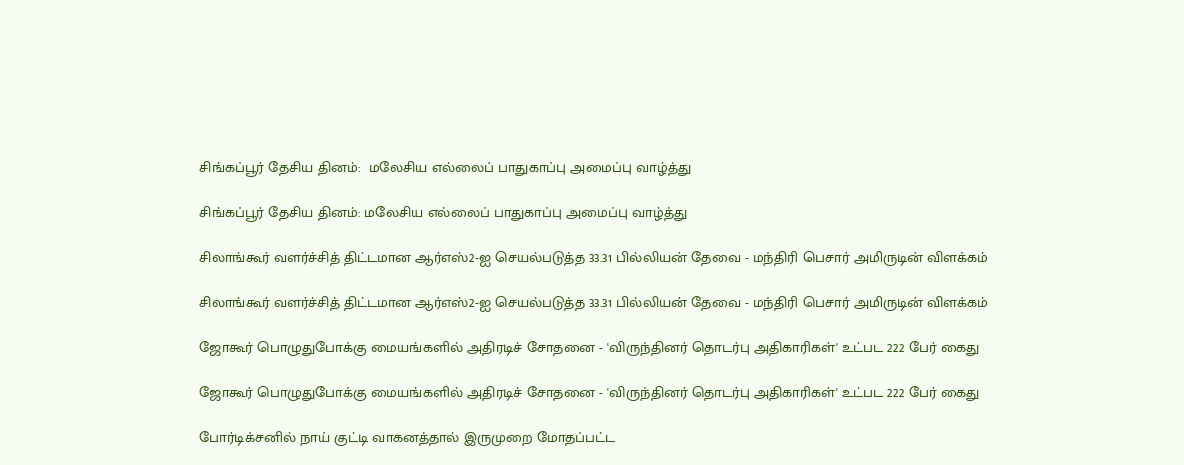சிங்கப்பூர் தேசிய தினம்:  மலேசிய எல்லைப் பாதுகாப்பு அமைப்பு வாழ்த்து

சிங்கப்பூர் தேசிய தினம்: மலேசிய எல்லைப் பாதுகாப்பு அமைப்பு வாழ்த்து

சிலாங்கூர் வளர்ச்சித் திட்டமான ஆர்எஸ்2-ஐ செயல்படுத்த 33.31 பில்லியன் தேவை - மந்திரி பெசார் அமிருடின் விளக்கம்

சிலாங்கூர் வளர்ச்சித் திட்டமான ஆர்எஸ்2-ஐ செயல்படுத்த 33.31 பில்லியன் தேவை - மந்திரி பெசார் அமிருடின் விளக்கம்

ஜோகூர் பொழுதுபோக்கு மையங்களில் அதிரடிச் சோதனை - 'விருந்தினர் தொடர்பு அதிகாரிகள்' உட்பட 222 பேர் கைது

ஜோகூர் பொழுதுபோக்கு மையங்களில் அதிரடிச் சோதனை - 'விருந்தினர் தொடர்பு அதிகாரிகள்' உட்பட 222 பேர் கைது

போர்டிக்சனில் நாய் குட்டி வாகனத்தால் இருமுறை மோதப்பட்ட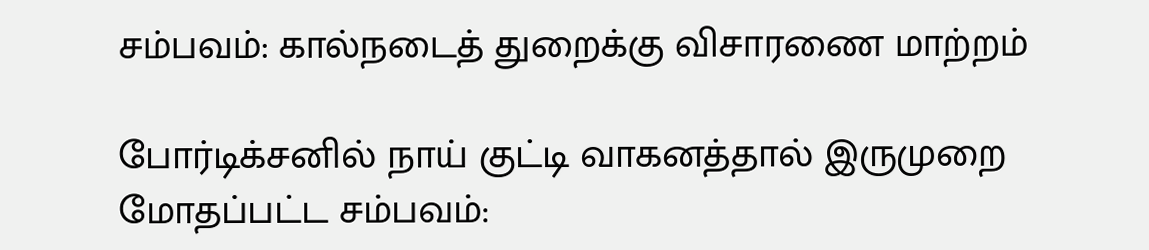சம்பவம்: கால்நடைத் துறைக்கு விசாரணை மாற்றம்

போர்டிக்சனில் நாய் குட்டி வாகனத்தால் இருமுறை மோதப்பட்ட சம்பவம்: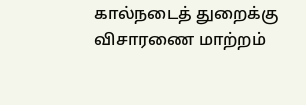கால்நடைத் துறைக்கு விசாரணை மாற்றம்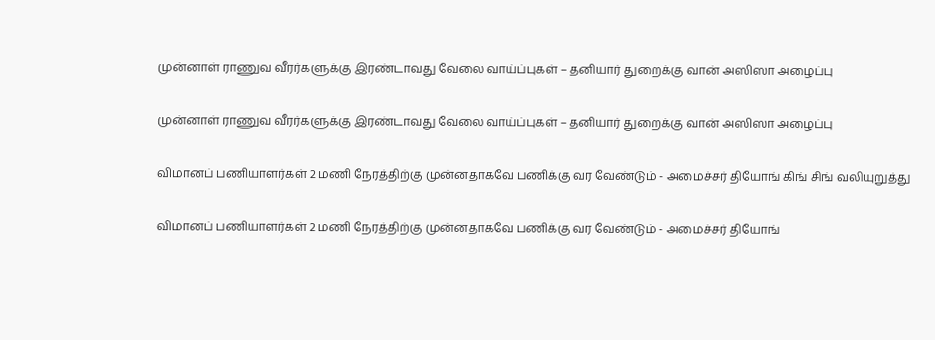முன்னாள் ராணுவ வீரர்களுக்கு இரண்டாவது வேலை வாய்ப்புகள் – தனியார் துறைக்கு வான் அஸிஸா அழைப்பு

முன்னாள் ராணுவ வீரர்களுக்கு இரண்டாவது வேலை வாய்ப்புகள் – தனியார் துறைக்கு வான் அஸிஸா அழைப்பு

விமானப் பணியாளர்கள் 2 மணி நேரத்திற்கு முன்னதாகவே பணிக்கு வர வேண்டும் - அமைச்சர் தியோங் கிங் சிங் வலியுறுத்து

விமானப் பணியாளர்கள் 2 மணி நேரத்திற்கு முன்னதாகவே பணிக்கு வர வேண்டும் - அமைச்சர் தியோங்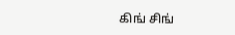கிங் சிங்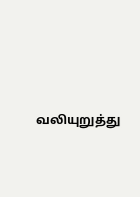வலியுறுத்து